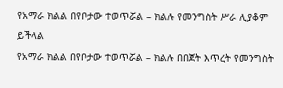የአማራ ክልል በየቦታው ተወጥሯል – ክልሉ የመንግስት ሥራ ሊያቆም ይችላል
የአማራ ክልል በየቦታው ተወጥሯል – ክልሉ በበጀት እጥረት የመንግስት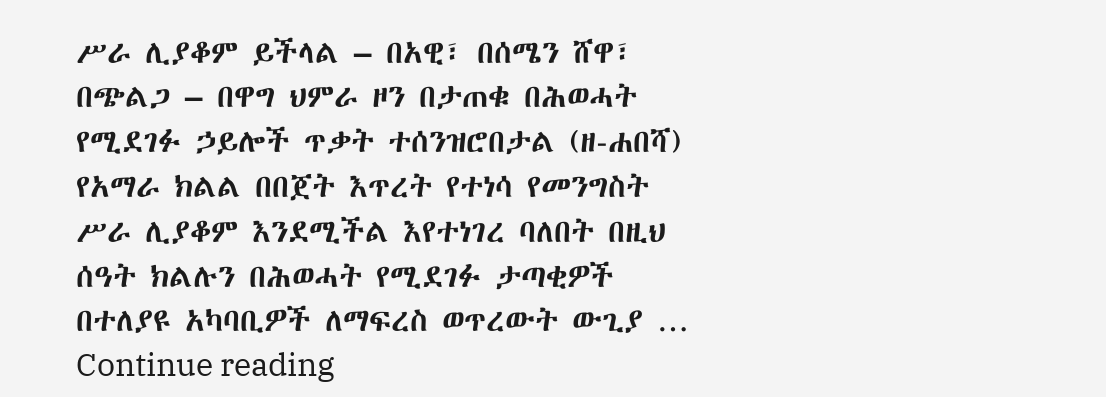ሥራ ሊያቆም ይችላል – በአዊ፣ በሰሜን ሸዋ፣ በጭልጋ – በዋግ ህምራ ዞን በታጠቁ በሕወሓት የሚደገፉ ኃይሎች ጥቃት ተሰንዝሮበታል (ዘ-ሐበሻ) የአማራ ክልል በበጀት እጥረት የተነሳ የመንግስት ሥራ ሊያቆም እንደሚችል እየተነገረ ባለበት በዚህ ሰዓት ክልሉን በሕወሓት የሚደገፉ ታጣቂዎች በተለያዩ አካባቢዎች ለማፍረስ ወጥረውት ውጊያ … Continue reading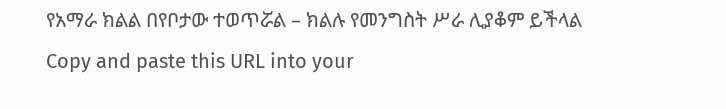የአማራ ክልል በየቦታው ተወጥሯል – ክልሉ የመንግስት ሥራ ሊያቆም ይችላል
Copy and paste this URL into your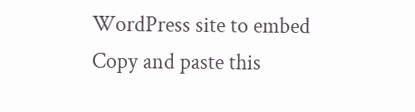WordPress site to embed
Copy and paste this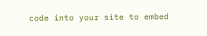code into your site to embed